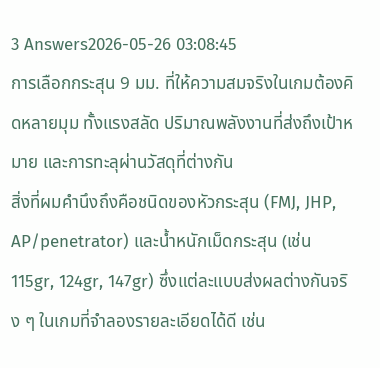3 Answers2026-05-26 03:08:45
การเลือกกระสุน 9 มม. ที่ให้ความสมจริงในเกมต้องคิดหลายมุม ทั้งแรงสลัด ปริมาณพลังงานที่ส่งถึงเป้าหมาย และการทะลุผ่านวัสดุที่ต่างกัน
สิ่งที่ผมคำนึงถึงคือชนิดของหัวกระสุน (FMJ, JHP, AP/penetrator) และน้ำหนักเม็ดกระสุน (เช่น 115gr, 124gr, 147gr) ซึ่งแต่ละแบบส่งผลต่างกันจริง ๆ ในเกมที่จำลองรายละเอียดได้ดี เช่น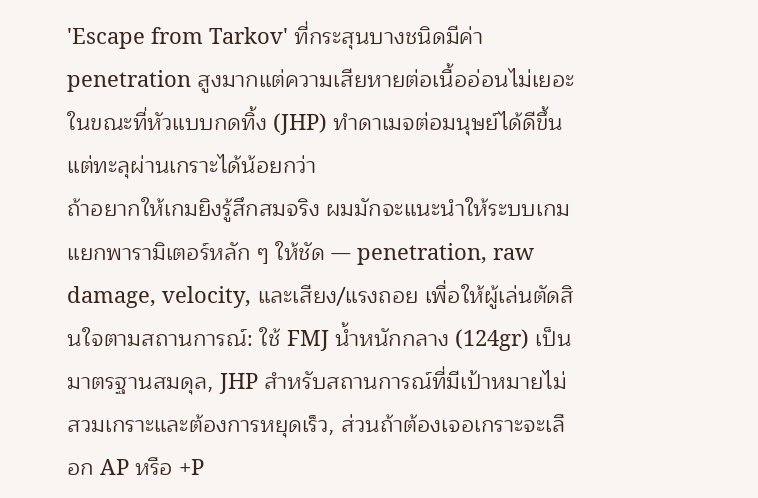'Escape from Tarkov' ที่กระสุนบางชนิดมีค่า penetration สูงมากแต่ความเสียหายต่อเนื้ออ่อนไม่เยอะ ในขณะที่หัวแบบกดทิ้ง (JHP) ทำดาเมจต่อมนุษย์ได้ดีขึ้นแต่ทะลุผ่านเกราะได้น้อยกว่า
ถ้าอยากให้เกมยิงรู้สึกสมจริง ผมมักจะแนะนำให้ระบบเกมแยกพารามิเตอร์หลัก ๆ ให้ชัด — penetration, raw damage, velocity, และเสียง/แรงถอย เพื่อให้ผู้เล่นตัดสินใจตามสถานการณ์: ใช้ FMJ น้ำหนักกลาง (124gr) เป็นมาตรฐานสมดุล, JHP สำหรับสถานการณ์ที่มีเป้าหมายไม่สวมเกราะและต้องการหยุดเร็ว, ส่วนถ้าต้องเจอเกราะจะเลือก AP หรือ +P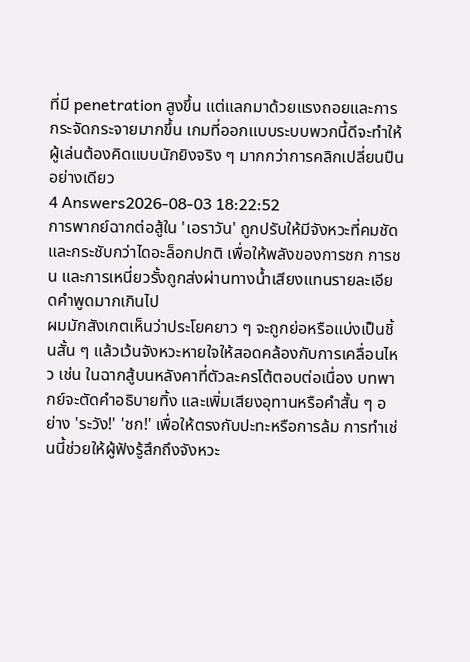ที่มี penetration สูงขึ้น แต่แลกมาด้วยแรงถอยและการกระจัดกระจายมากขึ้น เกมที่ออกแบบระบบพวกนี้ดีจะทำให้ผู้เล่นต้องคิดแบบนักยิงจริง ๆ มากกว่าการคลิกเปลี่ยนปืนอย่างเดียว
4 Answers2026-08-03 18:22:52
การพากย์ฉากต่อสู้ใน 'เอราวัน' ถูกปรับให้มีจังหวะที่คมชัดและกระชับกว่าไดอะล็อกปกติ เพื่อให้พลังของการชก การชน และการเหนี่ยวรั้งถูกส่งผ่านทางน้ำเสียงแทนรายละเอียดคำพูดมากเกินไป
ผมมักสังเกตเห็นว่าประโยคยาว ๆ จะถูกย่อหรือแบ่งเป็นชิ้นสั้น ๆ แล้วเว้นจังหวะหายใจให้สอดคล้องกับการเคลื่อนไหว เช่น ในฉากสู้บนหลังคาที่ตัวละครโต้ตอบต่อเนื่อง บทพากย์จะตัดคำอธิบายทิ้ง และเพิ่มเสียงอุทานหรือคำสั้น ๆ อย่าง 'ระวัง!' 'ชก!' เพื่อให้ตรงกับปะทะหรือการล้ม การทำเช่นนี้ช่วยให้ผู้ฟังรู้สึกถึงจังหวะ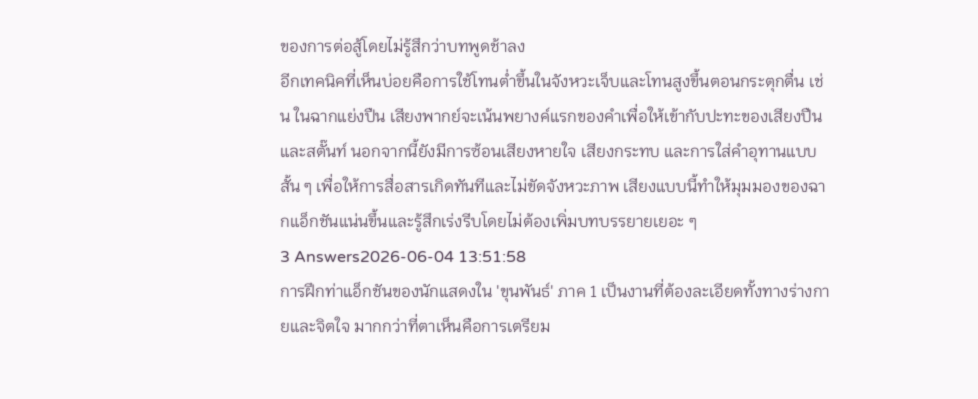ของการต่อสู้โดยไม่รู้สึกว่าบทพูดช้าลง
อีกเทคนิคที่เห็นบ่อยคือการใช้โทนต่ำขึ้นในจังหวะเจ็บและโทนสูงขึ้นตอนกระตุกตื่น เช่น ในฉากแย่งปืน เสียงพากย์จะเน้นพยางค์แรกของคำเพื่อให้เข้ากับปะทะของเสียงปืนและสตั๊นท์ นอกจากนี้ยังมีการซ้อนเสียงหายใจ เสียงกระทบ และการใส่คำอุทานแบบสั้น ๆ เพื่อให้การสื่อสารเกิดทันทีและไม่ขัดจังหวะภาพ เสียงแบบนี้ทำให้มุมมองของฉากแอ็กชันแน่นขึ้นและรู้สึกเร่งรีบโดยไม่ต้องเพิ่มบทบรรยายเยอะ ๆ
3 Answers2026-06-04 13:51:58
การฝึกท่าแอ็กชันของนักแสดงใน 'ขุนพันธ์' ภาค 1 เป็นงานที่ต้องละเอียดทั้งทางร่างกายและจิตใจ มากกว่าที่ตาเห็นคือการเตรียม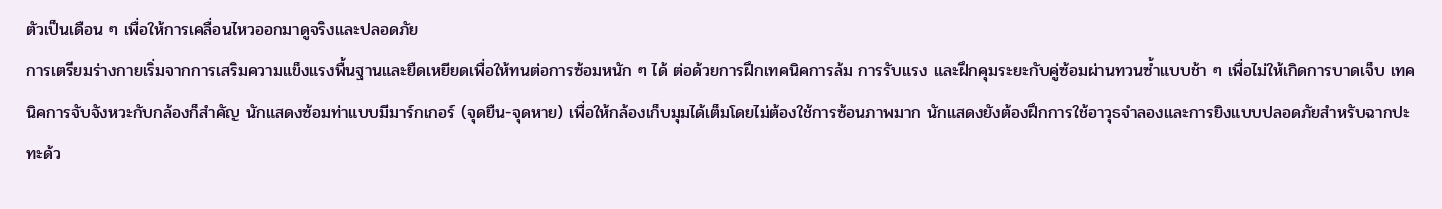ตัวเป็นเดือน ๆ เพื่อให้การเคลื่อนไหวออกมาดูจริงและปลอดภัย
การเตรียมร่างกายเริ่มจากการเสริมความแข็งแรงพื้นฐานและยืดเหยียดเพื่อให้ทนต่อการซ้อมหนัก ๆ ได้ ต่อด้วยการฝึกเทคนิคการล้ม การรับแรง และฝึกคุมระยะกับคู่ซ้อมผ่านทวนซ้ำแบบช้า ๆ เพื่อไม่ให้เกิดการบาดเจ็บ เทคนิคการจับจังหวะกับกล้องก็สำคัญ นักแสดงซ้อมท่าแบบมีมาร์กเกอร์ (จุดยืน-จุดหาย) เพื่อให้กล้องเก็บมุมได้เต็มโดยไม่ต้องใช้การซ้อนภาพมาก นักแสดงยังต้องฝึกการใช้อาวุธจำลองและการยิงแบบปลอดภัยสำหรับฉากปะทะด้ว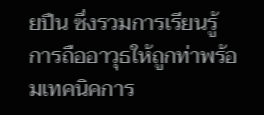ยปืน ซึ่งรวมการเรียนรู้การถืออาวุธให้ถูกท่าพร้อมเทคนิคการ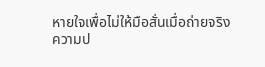หายใจเพื่อไม่ให้มือสั่นเมื่อถ่ายจริง
ความป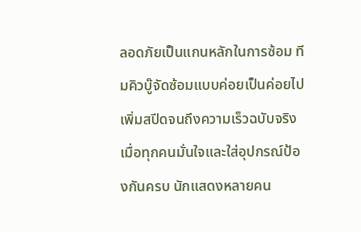ลอดภัยเป็นแกนหลักในการซ้อม ทีมคิวบู๊จัดซ้อมแบบค่อยเป็นค่อยไป เพิ่มสปีดจนถึงความเร็วฉบับจริงเมื่อทุกคนมั่นใจและใส่อุปกรณ์ป้องกันครบ นักแสดงหลายคน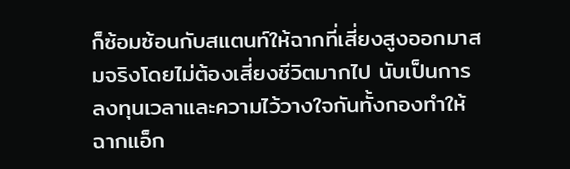ก็ซ้อมซ้อนกับสแตนท์ให้ฉากที่เสี่ยงสูงออกมาสมจริงโดยไม่ต้องเสี่ยงชีวิตมากไป นับเป็นการลงทุนเวลาและความไว้วางใจกันทั้งกองทำให้ฉากแอ็ก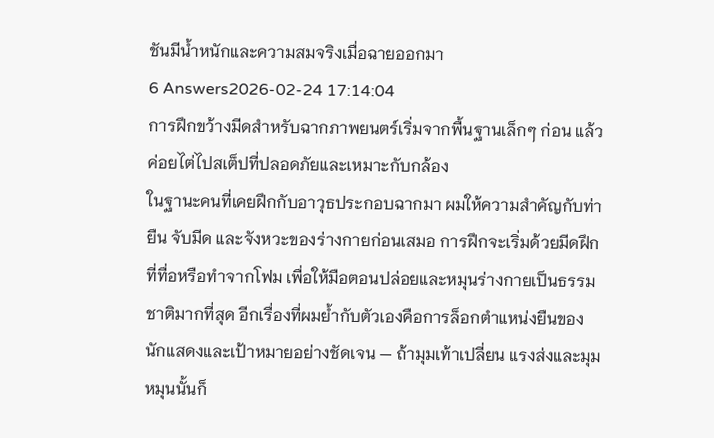ชันมีน้ำหนักและความสมจริงเมื่อฉายออกมา
6 Answers2026-02-24 17:14:04
การฝึกขว้างมีดสำหรับฉากภาพยนตร์เริ่มจากพื้นฐานเล็กๆ ก่อน แล้วค่อยไต่ไปสเต็ปที่ปลอดภัยและเหมาะกับกล้อง
ในฐานะคนที่เคยฝึกกับอาวุธประกอบฉากมา ผมให้ความสำคัญกับท่ายืน จับมีด และจังหวะของร่างกายก่อนเสมอ การฝึกจะเริ่มด้วยมีดฝึกที่ทื่อหรือทำจากโฟม เพื่อให้มือตอนปล่อยและหมุนร่างกายเป็นธรรมชาติมากที่สุด อีกเรื่องที่ผมย้ำกับตัวเองคือการล็อกตำแหน่งยืนของนักแสดงและเป้าหมายอย่างชัดเจน — ถ้ามุมเท้าเปลี่ยน แรงส่งและมุมหมุนนั้นก็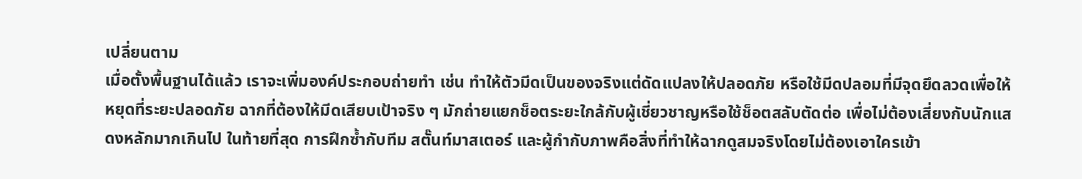เปลี่ยนตาม
เมื่อตั้งพื้นฐานได้แล้ว เราจะเพิ่มองค์ประกอบถ่ายทำ เช่น ทำให้ตัวมีดเป็นของจริงแต่ดัดแปลงให้ปลอดภัย หรือใช้มีดปลอมที่มีจุดยึดลวดเพื่อให้หยุดที่ระยะปลอดภัย ฉากที่ต้องให้มีดเสียบเป้าจริง ๆ มักถ่ายแยกช็อตระยะใกล้กับผู้เชี่ยวชาญหรือใช้ช็อตสลับตัดต่อ เพื่อไม่ต้องเสี่ยงกับนักแสดงหลักมากเกินไป ในท้ายที่สุด การฝึกซ้ำกับทีม สตั๊นท์มาสเตอร์ และผู้กำกับภาพคือสิ่งที่ทำให้ฉากดูสมจริงโดยไม่ต้องเอาใครเข้า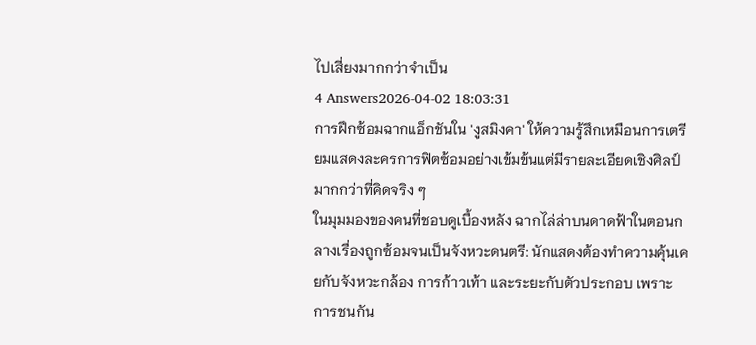ไปเสี่ยงมากกว่าจำเป็น
4 Answers2026-04-02 18:03:31
การฝึกซ้อมฉากแอ็กชันใน 'งูสมิงคา' ให้ความรู้สึกเหมือนการเตรียมแสดงละครการฟิตซ้อมอย่างเข้มข้นแต่มีรายละเอียดเชิงศิลป์มากกว่าที่คิดจริง ๆ
ในมุมมองของคนที่ชอบดูเบื้องหลัง ฉากไล่ล่าบนดาดฟ้าในตอนกลางเรื่องถูกซ้อมจนเป็นจังหวะดนตรี: นักแสดงต้องทำความคุ้นเคยกับจังหวะกล้อง การก้าวเท้า และระยะกับตัวประกอบ เพราะการชนกัน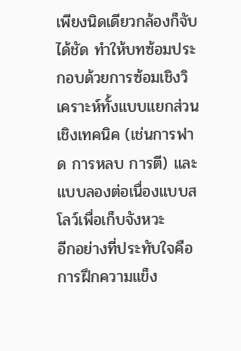เพียงนิดเดียวกล้องก็จับได้ชัด ทำให้บทซ้อมประกอบด้วยการซ้อมเชิงวิเคราะห์ทั้งแบบแยกส่วนเชิงเทคนิค (เช่นการฟาด การหลบ การตี) และแบบลองต่อเนื่องแบบสโลว์เพื่อเก็บจังหวะ
อีกอย่างที่ประทับใจคือการฝึกความแข็ง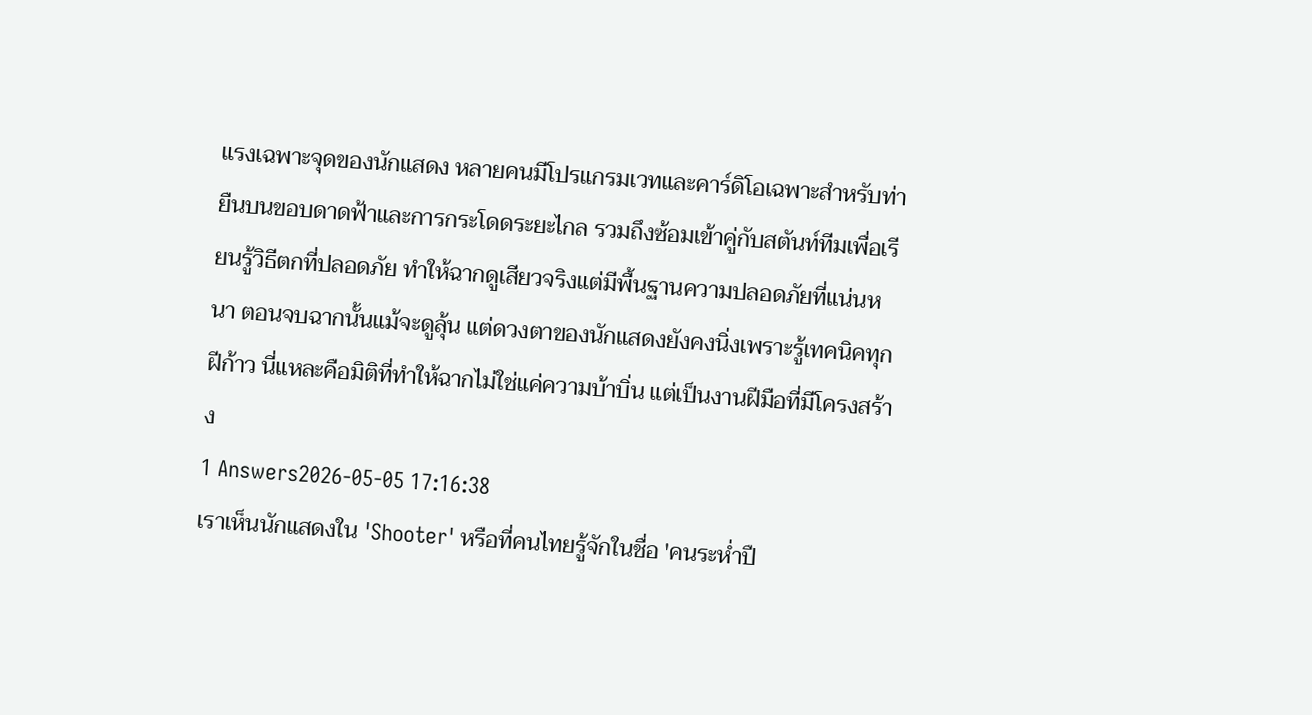แรงเฉพาะจุดของนักแสดง หลายคนมีโปรแกรมเวทและคาร์ดิโอเฉพาะสำหรับท่ายืนบนขอบดาดฟ้าและการกระโดดระยะไกล รวมถึงซ้อมเข้าคู่กับสตันท์ทีมเพื่อเรียนรู้วิธีตกที่ปลอดภัย ทำให้ฉากดูเสียวจริงแต่มีพื้นฐานความปลอดภัยที่แน่นหนา ตอนจบฉากนั้นแม้จะดูลุ้น แต่ดวงตาของนักแสดงยังคงนิ่งเพราะรู้เทคนิคทุกฝีก้าว นี่แหละคือมิติที่ทำให้ฉากไม่ใช่แค่ความบ้าบิ่น แต่เป็นงานฝีมือที่มีโครงสร้าง
1 Answers2026-05-05 17:16:38
เราเห็นนักแสดงใน 'Shooter' หรือที่คนไทยรู้จักในชื่อ 'คนระห่ำปื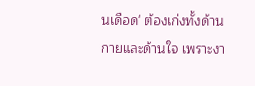นเดือด' ต้องเก่งทั้งด้านกายและด้านใจ เพราะงา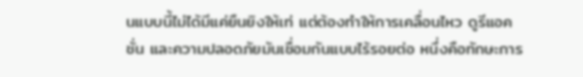นแบบนี้ไม่ได้มีแค่ยืนยิงให้เท่ แต่ต้องทำให้การเคลื่อนไหว ดูรีแอคชั่น และความปลอดภัยมันเชื่อมกันแบบไร้รอยต่อ หนึ่งคือทักษะการ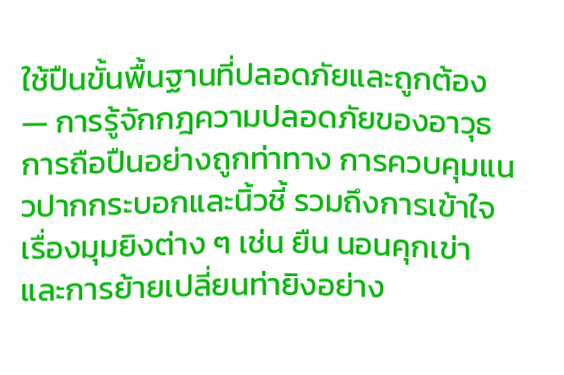ใช้ปืนขั้นพื้นฐานที่ปลอดภัยและถูกต้อง — การรู้จักกฎความปลอดภัยของอาวุธ การถือปืนอย่างถูกท่าทาง การควบคุมแนวปากกระบอกและนิ้วชี้ รวมถึงการเข้าใจเรื่องมุมยิงต่าง ๆ เช่น ยืน นอนคุกเข่า และการย้ายเปลี่ยนท่ายิงอย่าง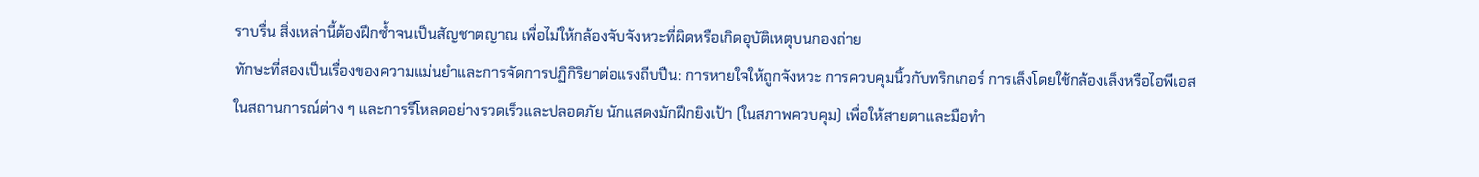ราบรื่น สิ่งเหล่านี้ต้องฝึกซ้ำจนเป็นสัญชาตญาณ เพื่อไม่ให้กล้องจับจังหวะที่ผิดหรือเกิดอุบัติเหตุบนกองถ่าย
ทักษะที่สองเป็นเรื่องของความแม่นยำและการจัดการปฏิกิริยาต่อแรงถีบปืน: การหายใจให้ถูกจังหวะ การควบคุมนิ้วกับทริกเกอร์ การเล็งโดยใช้กล้องเล็งหรือไอพีเอสในสถานการณ์ต่าง ๆ และการรีโหลดอย่างรวดเร็วและปลอดภัย นักแสดงมักฝึกยิงเป้า (ในสภาพควบคุม) เพื่อให้สายตาและมือทำ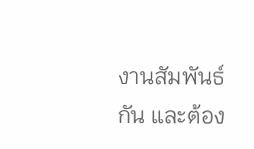งานสัมพันธ์กัน และต้อง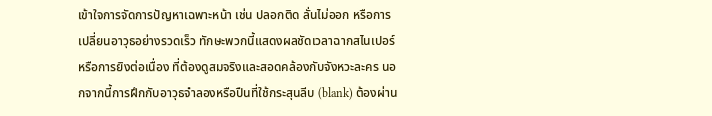เข้าใจการจัดการปัญหาเฉพาะหน้า เช่น ปลอกติด ลั่นไม่ออก หรือการเปลี่ยนอาวุธอย่างรวดเร็ว ทักษะพวกนี้แสดงผลชัดเวลาฉากสไนเปอร์หรือการยิงต่อเนื่อง ที่ต้องดูสมจริงและสอดคล้องกับจังหวะละคร นอกจากนี้การฝึกกับอาวุธจำลองหรือปืนที่ใช้กระสุนลีบ (blank) ต้องผ่าน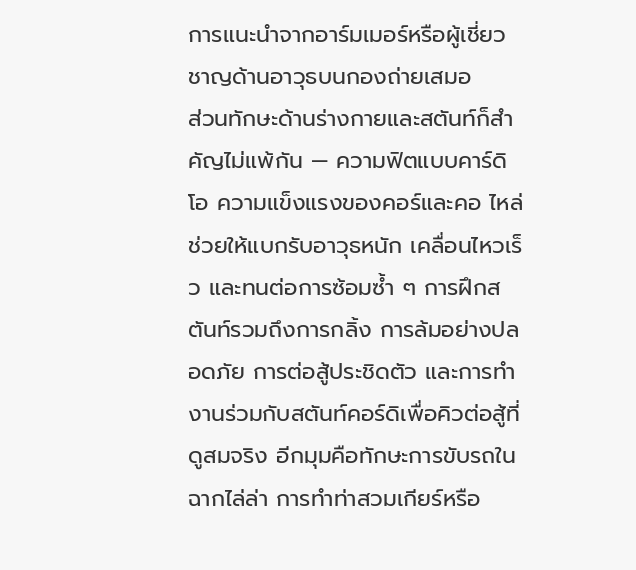การแนะนำจากอาร์มเมอร์หรือผู้เชี่ยวชาญด้านอาวุธบนกองถ่ายเสมอ
ส่วนทักษะด้านร่างกายและสตันท์ก็สำคัญไม่แพ้กัน — ความฟิตแบบคาร์ดิโอ ความแข็งแรงของคอร์และคอ ไหล่ ช่วยให้แบกรับอาวุธหนัก เคลื่อนไหวเร็ว และทนต่อการซ้อมซ้ำ ๆ การฝึกสตันท์รวมถึงการกลิ้ง การล้มอย่างปลอดภัย การต่อสู้ประชิดตัว และการทำงานร่วมกับสตันท์คอร์ดิเพื่อคิวต่อสู้ที่ดูสมจริง อีกมุมคือทักษะการขับรถในฉากไล่ล่า การทำท่าสวมเกียร์หรือ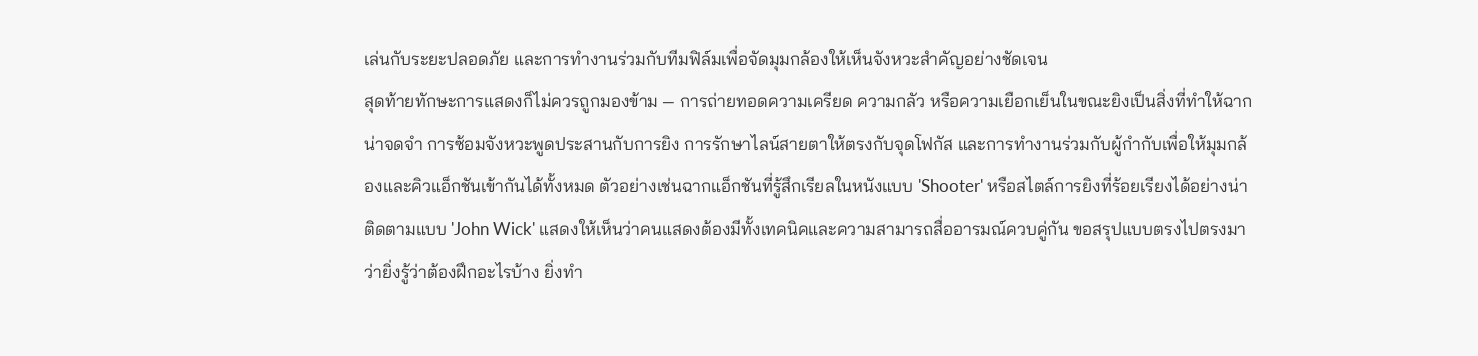เล่นกับระยะปลอดภัย และการทำงานร่วมกับทีมฟิล์มเพื่อจัดมุมกล้องให้เห็นจังหวะสำคัญอย่างชัดเจน
สุดท้ายทักษะการแสดงก็ไม่ควรถูกมองข้าม — การถ่ายทอดความเครียด ความกลัว หรือความเยือกเย็นในขณะยิงเป็นสิ่งที่ทำให้ฉากน่าจดจำ การซ้อมจังหวะพูดประสานกับการยิง การรักษาไลน์สายตาให้ตรงกับจุดโฟกัส และการทำงานร่วมกับผู้กำกับเพื่อให้มุมกล้องและคิวแอ็กชันเข้ากันได้ทั้งหมด ตัวอย่างเช่นฉากแอ็กชันที่รู้สึกเรียลในหนังแบบ 'Shooter' หรือสไตล์การยิงที่ร้อยเรียงได้อย่างน่าติดตามแบบ 'John Wick' แสดงให้เห็นว่าคนแสดงต้องมีทั้งเทคนิคและความสามารถสื่ออารมณ์ควบคู่กัน ขอสรุปแบบตรงไปตรงมาว่ายิ่งรู้ว่าต้องฝึกอะไรบ้าง ยิ่งทำ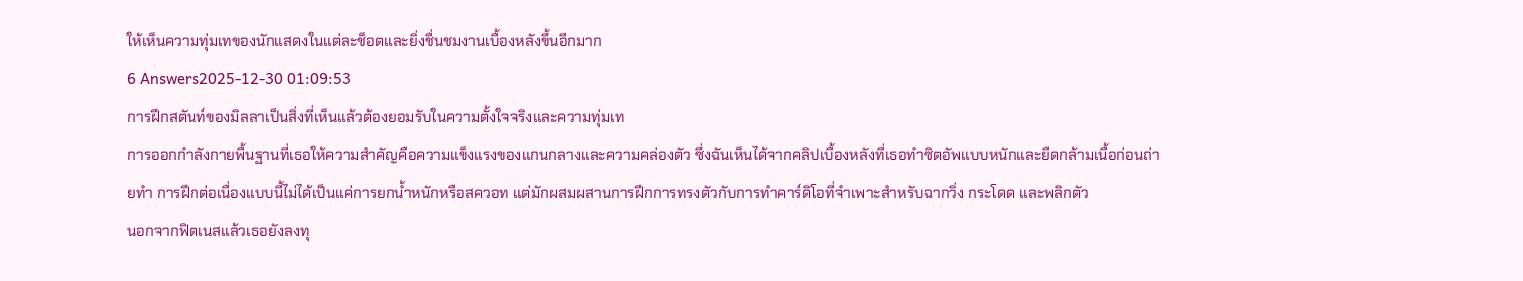ให้เห็นความทุ่มเทของนักแสดงในแต่ละช็อตและยิ่งชื่นชมงานเบื้องหลังขึ้นอีกมาก
6 Answers2025-12-30 01:09:53
การฝึกสตันท์ของมิลลาเป็นสิ่งที่เห็นแล้วต้องยอมรับในความตั้งใจจริงและความทุ่มเท
การออกกำลังกายพื้นฐานที่เธอให้ความสำคัญคือความแข็งแรงของแกนกลางและความคล่องตัว ซึ่งฉันเห็นได้จากคลิปเบื้องหลังที่เธอทำซิตอัพแบบหนักและยืดกล้ามเนื้อก่อนถ่ายทำ การฝึกต่อเนื่องแบบนี้ไม่ได้เป็นแค่การยกน้ำหนักหรือสควอท แต่มักผสมผสานการฝึกการทรงตัวกับการทำคาร์ดิโอที่จำเพาะสำหรับฉากวิ่ง กระโดด และพลิกตัว
นอกจากฟิตเนสแล้วเธอยังลงทุ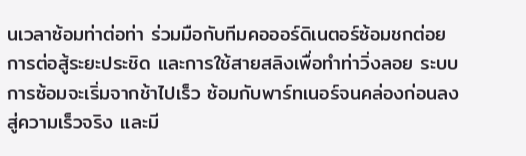นเวลาซ้อมท่าต่อท่า ร่วมมือกับทีมคอออร์ดิเนตอร์ซ้อมชกต่อย การต่อสู้ระยะประชิด และการใช้สายสลิงเพื่อทำท่าวิ่งลอย ระบบการซ้อมจะเริ่มจากช้าไปเร็ว ซ้อมกับพาร์ทเนอร์จนคล่องก่อนลงสู่ความเร็วจริง และมี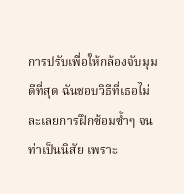การปรับเพื่อให้กล้องจับมุมดีที่สุด ฉันชอบวิธีที่เธอไม่ละเลยการฝึกซ้อมซ้ำๆ จนท่าเป็นนิสัย เพราะ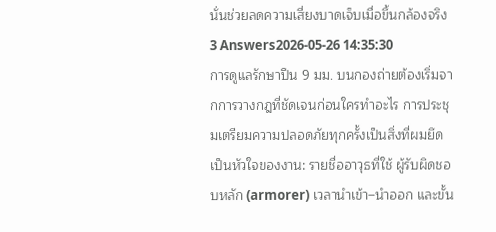นั่นช่วยลดความเสี่ยงบาดเจ็บเมื่อขึ้นกล้องจริง
3 Answers2026-05-26 14:35:30
การดูแลรักษาปืน 9 มม. บนกองถ่ายต้องเริ่มจากการวางกฎที่ชัดเจนก่อนใครทำอะไร การประชุมเตรียมความปลอดภัยทุกครั้งเป็นสิ่งที่ผมยึดเป็นหัวใจของงาน: รายชื่ออาวุธที่ใช้ ผู้รับผิดชอบหลัก (armorer) เวลานำเข้า–นำออก และขั้น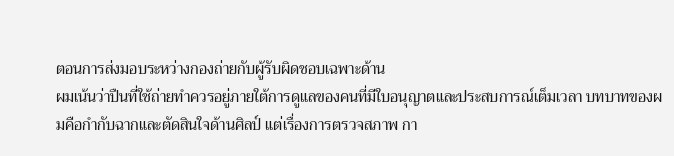ตอนการส่งมอบระหว่างกองถ่ายกับผู้รับผิดชอบเฉพาะด้าน
ผมเน้นว่าปืนที่ใช้ถ่ายทำควรอยู่ภายใต้การดูแลของคนที่มีใบอนุญาตและประสบการณ์เต็มเวลา บทบาทของผมคือกำกับฉากและตัดสินใจด้านศิลป์ แต่เรื่องการตรวจสภาพ กา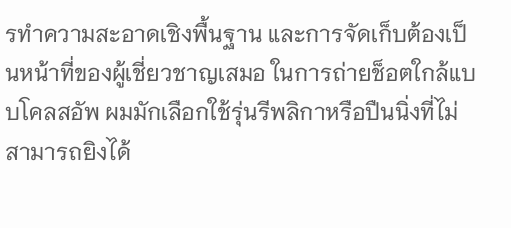รทำความสะอาดเชิงพื้นฐาน และการจัดเก็บต้องเป็นหน้าที่ของผู้เชี่ยวชาญเสมอ ในการถ่ายช็อตใกล้แบบโคลสอัพ ผมมักเลือกใช้รุ่นรีพลิกาหรือปืนนิ่งที่ไม่สามารถยิงได้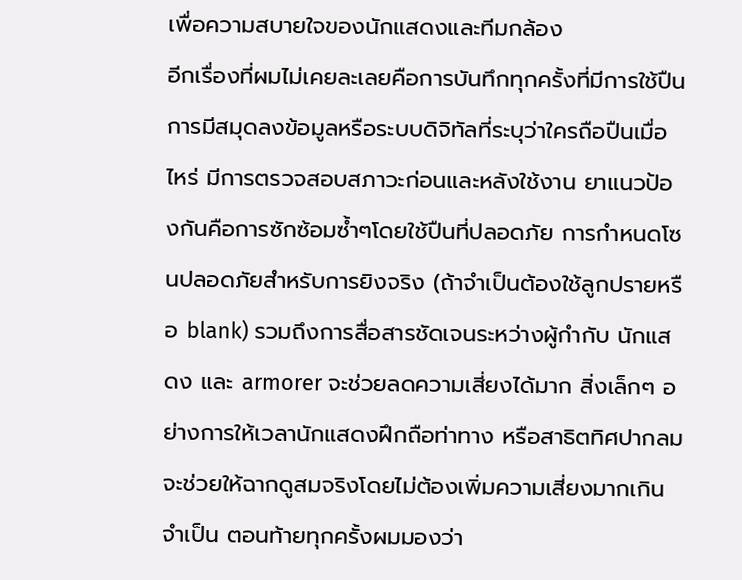เพื่อความสบายใจของนักแสดงและทีมกล้อง
อีกเรื่องที่ผมไม่เคยละเลยคือการบันทึกทุกครั้งที่มีการใช้ปืน การมีสมุดลงข้อมูลหรือระบบดิจิทัลที่ระบุว่าใครถือปืนเมื่อไหร่ มีการตรวจสอบสภาวะก่อนและหลังใช้งาน ยาแนวป้องกันคือการซักซ้อมซ้ำๆโดยใช้ปืนที่ปลอดภัย การกำหนดโซนปลอดภัยสำหรับการยิงจริง (ถ้าจำเป็นต้องใช้ลูกปรายหรือ blank) รวมถึงการสื่อสารชัดเจนระหว่างผู้กำกับ นักแสดง และ armorer จะช่วยลดความเสี่ยงได้มาก สิ่งเล็กๆ อย่างการให้เวลานักแสดงฝึกถือท่าทาง หรือสาธิตทิศปากลม จะช่วยให้ฉากดูสมจริงโดยไม่ต้องเพิ่มความเสี่ยงมากเกินจำเป็น ตอนท้ายทุกครั้งผมมองว่า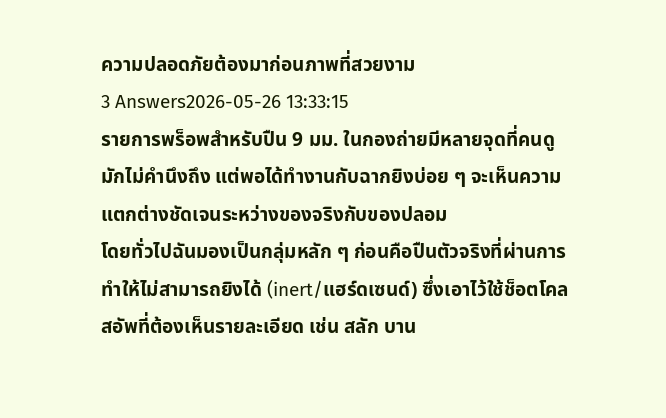ความปลอดภัยต้องมาก่อนภาพที่สวยงาม
3 Answers2026-05-26 13:33:15
รายการพร็อพสำหรับปืน 9 มม. ในกองถ่ายมีหลายจุดที่คนดูมักไม่คำนึงถึง แต่พอได้ทำงานกับฉากยิงบ่อย ๆ จะเห็นความแตกต่างชัดเจนระหว่างของจริงกับของปลอม
โดยทั่วไปฉันมองเป็นกลุ่มหลัก ๆ ก่อนคือปืนตัวจริงที่ผ่านการทำให้ไม่สามารถยิงได้ (inert/แฮร์ดเซนด์) ซึ่งเอาไว้ใช้ช็อตโคลสอัพที่ต้องเห็นรายละเอียด เช่น สลัก บาน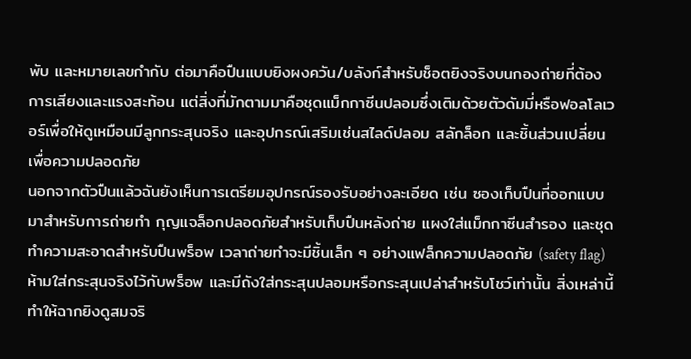พับ และหมายเลขกำกับ ต่อมาคือปืนแบบยิงผงควัน/บลังก์สำหรับช็อตยิงจริงบนกองถ่ายที่ต้องการเสียงและแรงสะท้อน แต่สิ่งที่มักตามมาคือชุดแม็กกาซีนปลอมซึ่งเติมด้วยตัวดัมมี่หรือฟอลโลเวอร์เพื่อให้ดูเหมือนมีลูกกระสุนจริง และอุปกรณ์เสริมเช่นสไลด์ปลอม สลักล็อก และชิ้นส่วนเปลี่ยนเพื่อความปลอดภัย
นอกจากตัวปืนแล้วฉันยังเห็นการเตรียมอุปกรณ์รองรับอย่างละเอียด เช่น ซองเก็บปืนที่ออกแบบมาสำหรับการถ่ายทำ กุญแจล็อกปลอดภัยสำหรับเก็บปืนหลังถ่าย แผงใส่แม็กกาซีนสำรอง และชุดทำความสะอาดสำหรับปืนพร็อพ เวลาถ่ายทำจะมีชิ้นเล็ก ๆ อย่างแฟล็กความปลอดภัย (safety flag) ห้ามใส่กระสุนจริงไว้กับพร็อพ และมีถังใส่กระสุนปลอมหรือกระสุนเปล่าสำหรับโชว์เท่านั้น สิ่งเหล่านี้ทำให้ฉากยิงดูสมจริ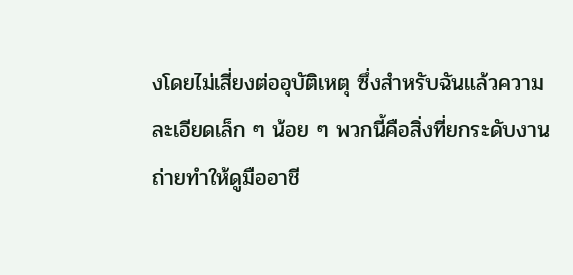งโดยไม่เสี่ยงต่ออุบัติเหตุ ซึ่งสำหรับฉันแล้วความละเอียดเล็ก ๆ น้อย ๆ พวกนี้คือสิ่งที่ยกระดับงานถ่ายทำให้ดูมืออาชี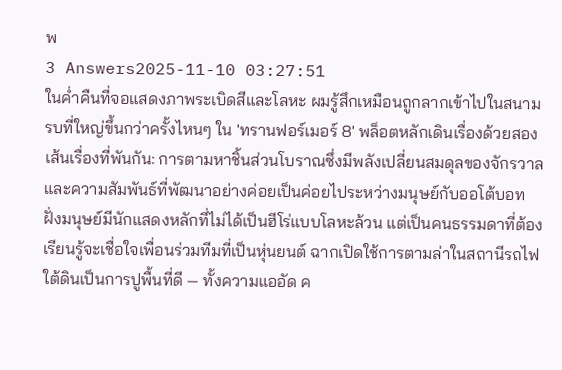พ
3 Answers2025-11-10 03:27:51
ในค่ำคืนที่จอแสดงภาพระเบิดสีและโลหะ ผมรู้สึกเหมือนถูกลากเข้าไปในสนามรบที่ใหญ่ขึ้นกว่าครั้งไหนๆ ใน 'ทรานฟอร์เมอร์ 8' พล็อตหลักเดินเรื่องด้วยสองเส้นเรื่องที่พันกัน: การตามหาชิ้นส่วนโบราณซึ่งมีพลังเปลี่ยนสมดุลของจักรวาล และความสัมพันธ์ที่พัฒนาอย่างค่อยเป็นค่อยไประหว่างมนุษย์กับออโต้บอท ฝั่งมนุษย์มีนักแสดงหลักที่ไม่ได้เป็นฮีโร่แบบโลหะล้วน แต่เป็นคนธรรมดาที่ต้องเรียนรู้จะเชื่อใจเพื่อนร่วมทีมที่เป็นหุ่นยนต์ ฉากเปิดใช้การตามล่าในสถานีรถไฟใต้ดินเป็นการปูพื้นที่ดี — ทั้งความแออัด ค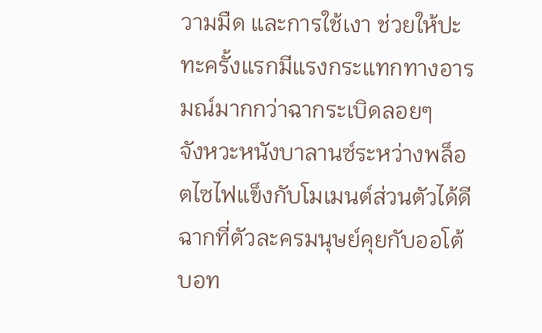วามมืด และการใช้เงา ช่วยให้ปะทะครั้งแรกมีแรงกระแทกทางอารมณ์มากกว่าฉากระเบิดลอยๆ
จังหวะหนังบาลานซ์ระหว่างพล็อตไซไฟแข็งกับโมเมนต์ส่วนตัวได้ดี ฉากที่ตัวละครมนุษย์คุยกับออโต้บอท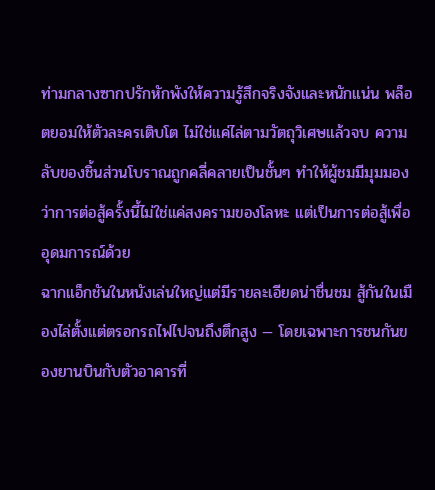ท่ามกลางซากปรักหักพังให้ความรู้สึกจริงจังและหนักแน่น พล็อตยอมให้ตัวละครเติบโต ไม่ใช่แค่ไล่ตามวัตถุวิเศษแล้วจบ ความลับของชิ้นส่วนโบราณถูกคลี่คลายเป็นชั้นๆ ทำให้ผู้ชมมีมุมมองว่าการต่อสู้ครั้งนี้ไม่ใช่แค่สงครามของโลหะ แต่เป็นการต่อสู้เพื่ออุดมการณ์ด้วย
ฉากแอ็กชันในหนังเล่นใหญ่แต่มีรายละเอียดน่าชื่นชม สู้กันในเมืองไล่ตั้งแต่ตรอกรถไฟไปจนถึงตึกสูง — โดยเฉพาะการชนกันของยานบินกับตัวอาคารที่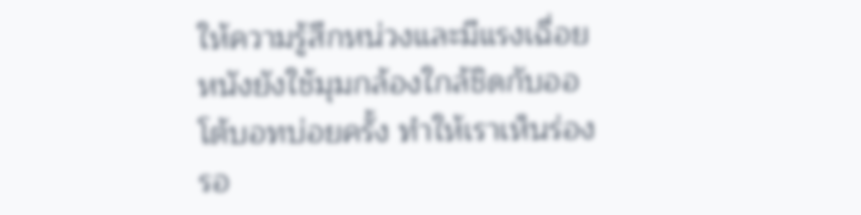ให้ความรู้สึกหน่วงและมีแรงเฉื่อย หนังยังใช้มุมกล้องใกล้ชิดกับออโต้บอทบ่อยครั้ง ทำให้เราเห็นร่องรอ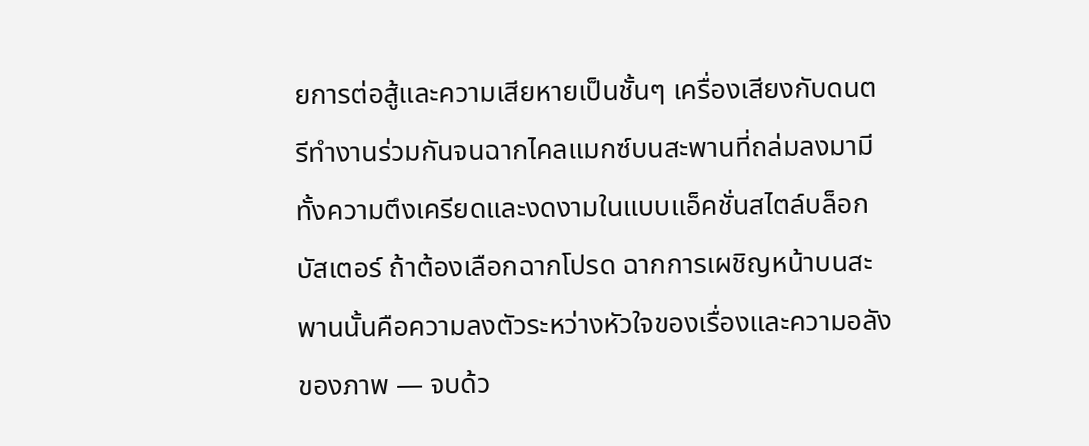ยการต่อสู้และความเสียหายเป็นชั้นๆ เครื่องเสียงกับดนตรีทำงานร่วมกันจนฉากไคลแมกซ์บนสะพานที่ถล่มลงมามีทั้งความตึงเครียดและงดงามในแบบแอ็คชั่นสไตล์บล็อกบัสเตอร์ ถ้าต้องเลือกฉากโปรด ฉากการเผชิญหน้าบนสะพานนั้นคือความลงตัวระหว่างหัวใจของเรื่องและความอลังของภาพ — จบด้ว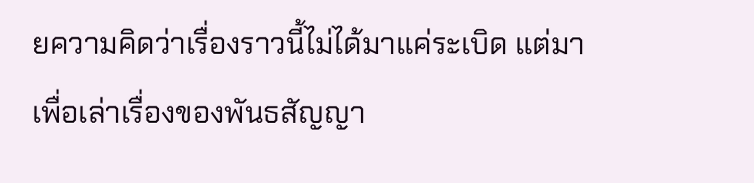ยความคิดว่าเรื่องราวนี้ไม่ได้มาแค่ระเบิด แต่มาเพื่อเล่าเรื่องของพันธสัญญา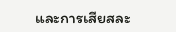และการเสียสละ